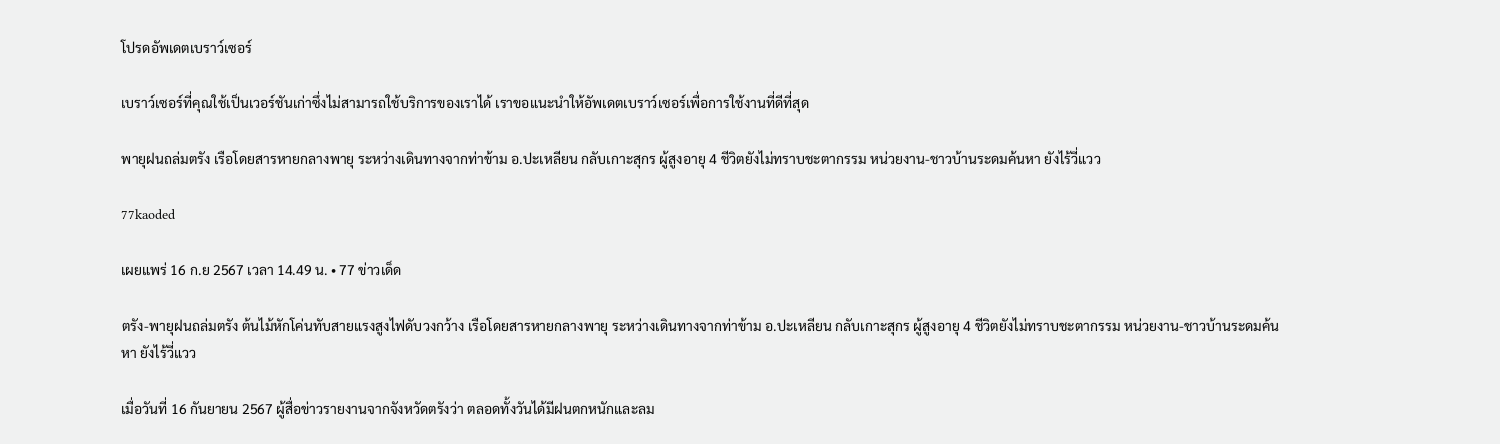โปรดอัพเดตเบราว์เซอร์

เบราว์เซอร์ที่คุณใช้เป็นเวอร์ชันเก่าซึ่งไม่สามารถใช้บริการของเราได้ เราขอแนะนำให้อัพเดตเบราว์เซอร์เพื่อการใช้งานที่ดีที่สุด

พายุฝนถล่มตรัง เรือโดยสารหายกลางพายุ ระหว่างเดินทางจากท่าข้าม อ.ปะเหลียน กลับเกาะสุกร ผู้สูงอายุ 4 ชีวิตยังไม่ทราบชะตากรรม หน่วยงาน-ชาวบ้านระดมค้นหา ยังไร้วี่แวว

77kaoded

เผยแพร่ 16 ก.ย 2567 เวลา 14.49 น. • 77 ข่าวเด็ด

ตรัง-พายุฝนถล่มตรัง ต้นไม้หักโค่นทับสายแรงสูงไฟดับวงกว้าง เรือโดยสารหายกลางพายุ ระหว่างเดินทางจากท่าข้าม อ.ปะเหลียน กลับเกาะสุกร ผู้สูงอายุ 4 ชีวิตยังไม่ทราบชะตากรรม หน่วยงาน-ชาวบ้านระดมค้นหา ยังไร้วี่แวว

เมื่อวันที่ 16 กันยายน 2567 ผู้สื่อข่าวรายงานจากจังหวัดตรังว่า ตลอดทั้งวันได้มีฝนตกหนักและลม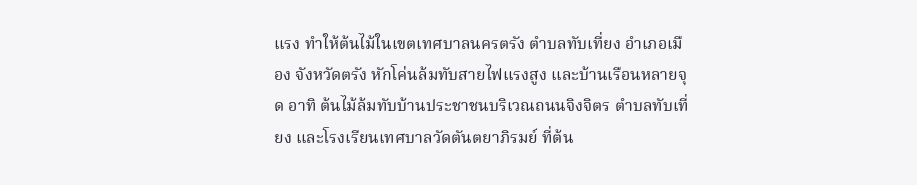แรง ทำให้ต้นไม้ในเขตเทศบาลนครตรัง ตำบลทับเที่ยง อำเภอเมือง จังหวัดตรัง หักโค่นล้มทับสายไฟแรงสูง และบ้านเรือนหลายจุด อาทิ ต้นไม้ล้มทับบ้านประชาชนบริเวณถนนจิงจิตร ตำบลทับเที่ยง และโรงเรียนเทศบาลวัดตันตยาภิรมย์ ที่ต้น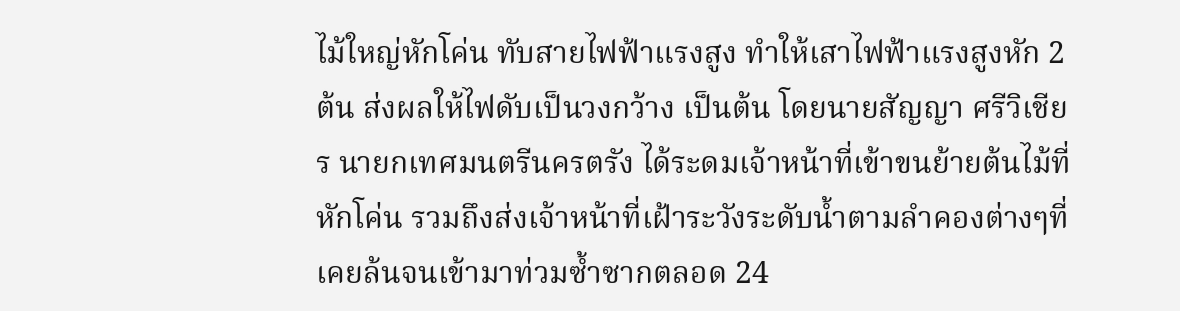ไม้ใหญ่หักโค่น ทับสายไฟฟ้าแรงสูง ทำให้เสาไฟฟ้าแรงสูงหัก 2 ต้น ส่งผลให้ไฟดับเป็นวงกว้าง เป็นต้น โดยนายสัญญา ศรีวิเชียร นายกเทศมนตรีนครตรัง ได้ระดมเจ้าหน้าที่เข้าขนย้ายต้นไม้ที่หักโค่น รวมถึงส่งเจ้าหน้าที่เฝ้าระวังระดับน้ำตามลำคองต่างๆที่เคยล้นจนเข้ามาท่วมซ้ำซากตลอด 24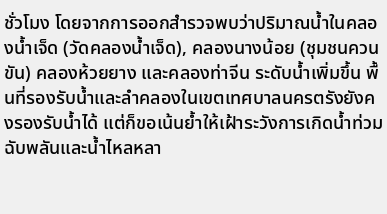ชั่วโมง โดยจากการออกสำรวจพบว่าปริมาณน้ำในคลองน้ำเจ็ด (วัดคลองน้ำเจ็ด), คลองนางน้อย (ชุมชนควนขัน) คลองห้วยยาง และคลองท่าจีน ระดับน้ำเพิ่มขึ้น พื้นที่รองรับน้ำและลำคลองในเขตเทศบาลนครตรังยังคงรองรับน้ำได้ แต่ก็ขอเน้นย้ำให้เฝ้าระวังการเกิดน้ำท่วมฉับพลันและน้ำไหลหลา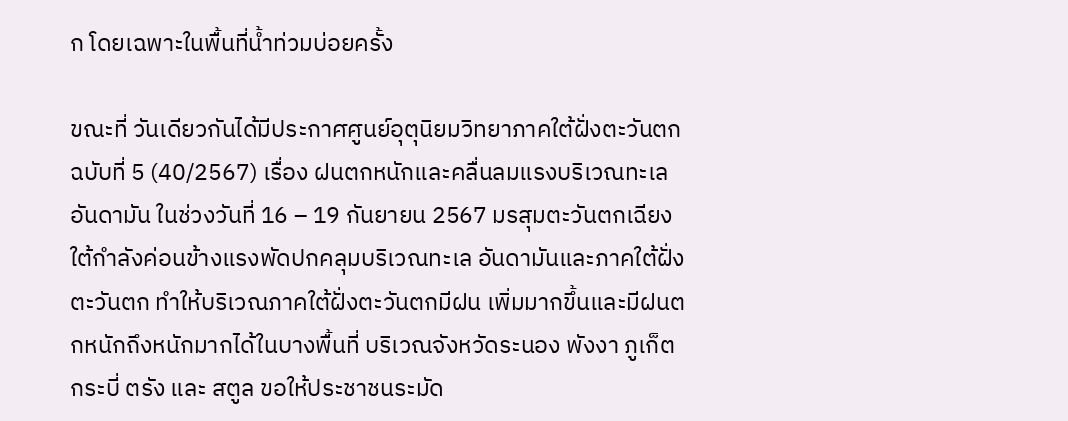ก โดยเฉพาะในพื้นที่น้ำท่วมบ่อยครั้ง

ขณะที่ วันเดียวกันได้มีประกาศศูนย์อุตุนิยมวิทยาภาคใต้ฝั่งตะวันตก ฉบับที่ 5 (40/2567) เรื่อง ฝนตกหนักและคลื่นลมแรงบริเวณทะเลอันดามัน ในช่วงวันที่ 16 – 19 กันยายน 2567 มรสุมตะวันตกเฉียงใต้กำลังค่อนข้างแรงพัดปกคลุมบริเวณทะเล อันดามันและภาคใต้ฝั่งตะวันตก ทำให้บริเวณภาคใต้ฝั่งตะวันตกมีฝน เพิ่มมากขึ้นและมีฝนตกหนักถึงหนักมากได้ในบางพื้นที่ บริเวณจังหวัดระนอง พังงา ภูเก็ต กระบี่ ตรัง และ สตูล ขอให้ประชาชนระมัด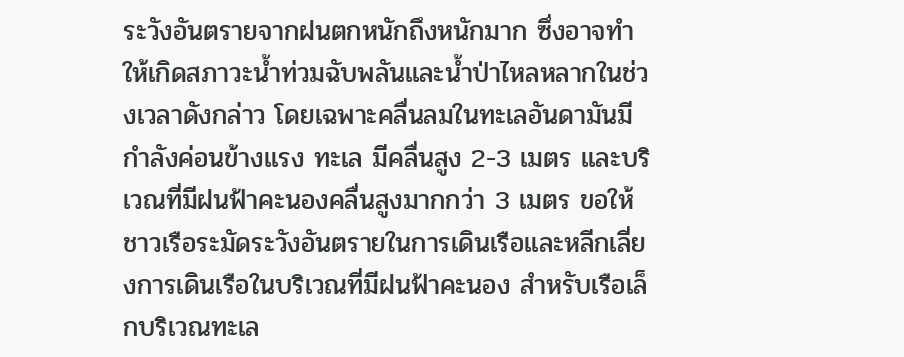ระวังอันตรายจากฝนตกหนักถึงหนักมาก ซึ่งอาจทำให้เกิดสภาวะน้ำท่วมฉับพลันและน้ำป่าไหลหลากในช่วงเวลาดังกล่าว โดยเฉพาะคลื่นลมในทะเลอันดามันมีกำลังค่อนข้างแรง ทะเล มีคลื่นสูง 2-3 เมตร และบริเวณที่มีฝนฟ้าคะนองคลื่นสูงมากกว่า 3 เมตร ขอให้ชาวเรือระมัดระวังอันตรายในการเดินเรือและหลีกเลี่ยงการเดินเรือในบริเวณที่มีฝนฟ้าคะนอง สำหรับเรือเล็กบริเวณทะเล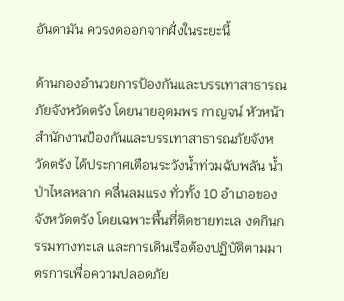อันดามัน ควรงดออกจากฝั่งในระยะนี้

ด้านกองอำนวยการป้องกันและบรรเทาสาธารณภัยจังหวัดตรัง โดยนายอุดมพร กาญจน์ หัวหน้าสำนักงานป้องกันและบรรเทาสาธารณภัยจังหวัดตรัง ได้ประกาศเตือนระวังน้ำท่วมฉับพลัน น้ำป่าไหลหลาก คลื่นลมแรง ทั่วทั้ง 10 อำเภอของจังหวัดตรัง โดยเฉพาะพื้นที่ติดชายทะเล งดกินกรรมทางทะเล และการเดินเรือต้องปฏิบัติตามมาตรการเพื่อความปลอดภัย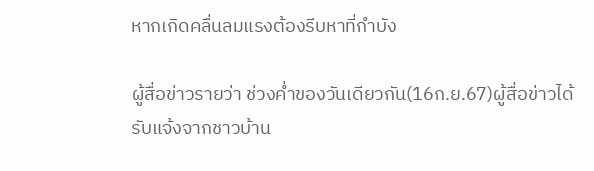หากเกิดคลื่นลมแรงต้องรีบหาที่กำบัง

ผู้สื่อข่าวรายว่า ช่วงค่ำของวันเดียวกัน(16ก.ย.67)ผู้สื่อข่าวได้รับแจ้งจากชาวบ้าน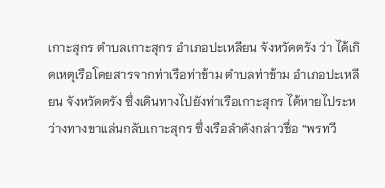เกาะสุกร ตำบลเกาะสุกร อำเภอปะเหลียน จังหวัดตรัง ว่า ได้เกิดเหตุเรือโดยสารจากท่าเรือท่าข้าม ตำบลท่าข้าม อำเภอปะเหลียน จังหวัดตรัง ซึ่งเดินทางไปยังท่าเรือเกาะสุกร ได้หายไประหว่างทางขาแล่นกลับเกาะสุกร ซึ่งเรือลำดังกล่าวชื่อ “พรทวี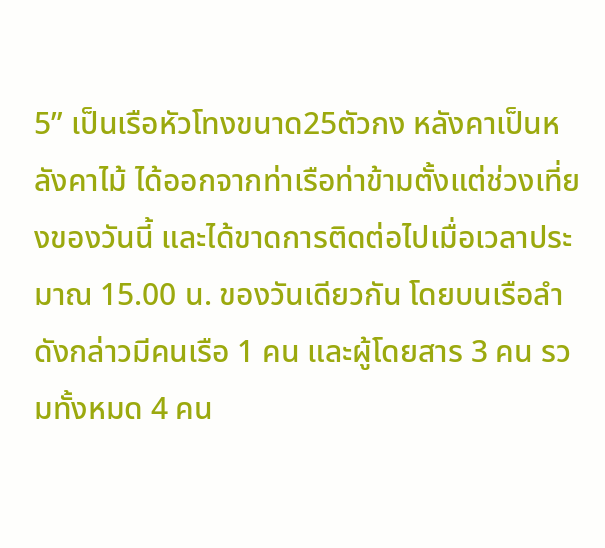5” เป็นเรือหัวโทงขนาด25ตัวกง หลังคาเป็นหลังคาไม้ ได้ออกจากท่าเรือท่าข้ามตั้งแต่ช่วงเที่ยงของวันนี้ และได้ขาดการติดต่อไปเมื่อเวลาประมาณ 15.00 น. ของวันเดียวกัน โดยบนเรือลำดังกล่าวมีคนเรือ 1 คน และผู้โดยสาร 3 คน รวมทั้งหมด 4 คน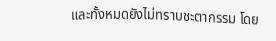และทั้งหมดยังไม่ทราบชะตากรรม โดย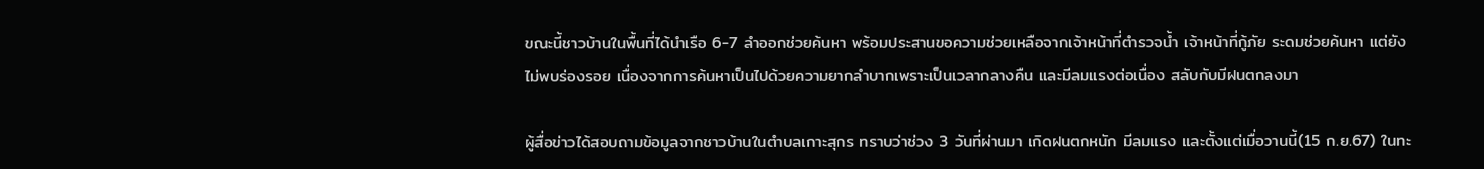ขณะนี้ชาวบ้านในพื้นที่ได้นำเรือ 6-7 ลำออกช่วยค้นหา พร้อมประสานขอความช่วยเหลือจากเจ้าหน้าที่ตำรวจน้ำ เจ้าหน้าที่กู้ภัย ระดมช่วยค้นหา แต่ยังไม่พบร่องรอย เนื่องจากการค้นหาเป็นไปด้วยความยากลำบากเพราะเป็นเวลากลางคืน และมีลมแรงต่อเนื่อง สลับกับมีฝนตกลงมา

ผู้สื่อข่าวได้สอบถามข้อมูลจากชาวบ้านในตำบลเกาะสุกร ทราบว่าช่วง 3 วันที่ผ่านมา เกิดฝนตกหนัก มีลมแรง และตั้งแต่เมื่อวานนี้(15 ก.ย.67) ในทะ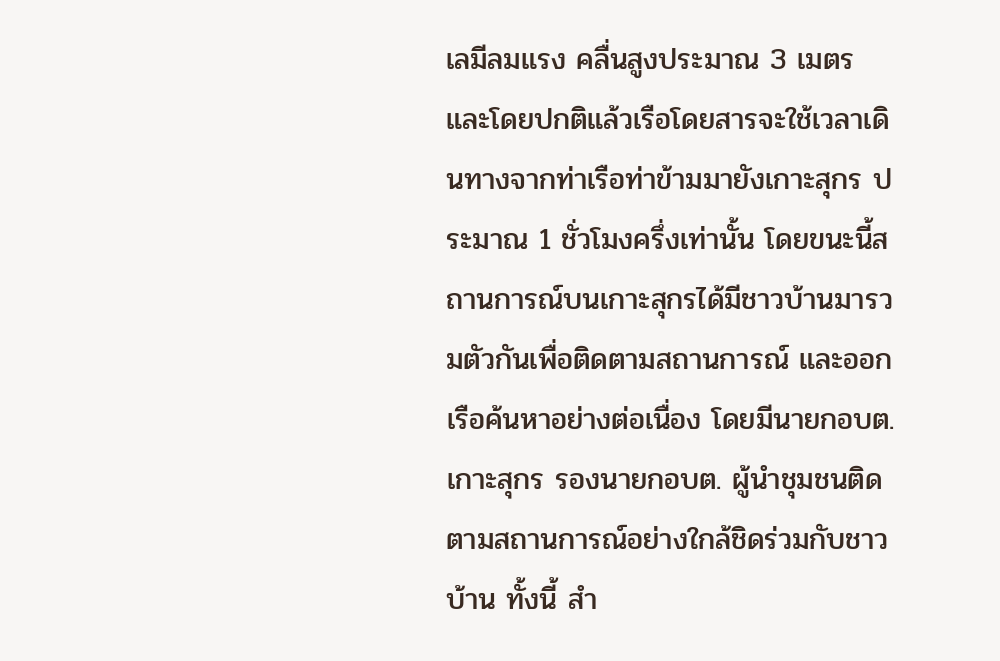เลมีลมแรง คลื่นสูงประมาณ 3 เมตร และโดยปกติแล้วเรือโดยสารจะใช้เวลาเดินทางจากท่าเรือท่าข้ามมายังเกาะสุกร ประมาณ 1 ชั่วโมงครึ่งเท่านั้น โดยขนะนี้สถานการณ์บนเกาะสุกรได้มีชาวบ้านมารวมตัวกันเพื่อติดตามสถานการณ์ และออกเรือค้นหาอย่างต่อเนื่อง โดยมีนายกอบต.เกาะสุกร รองนายกอบต. ผู้นำชุมชนติดตามสถานการณ์อย่างใกล้ชิดร่วมกับชาวบ้าน ทั้งนี้ สำ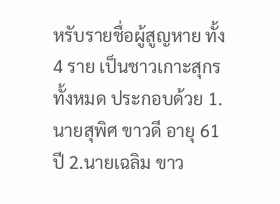หรับรายชื่อผู้สูญหาย ทั้ง 4 ราย เป็นชาวเกาะสุกรทั้งหมด ประกอบด้วย 1.นายสุพิศ ขาวดี อายุ 61 ปี 2.นายเฉลิม ขาว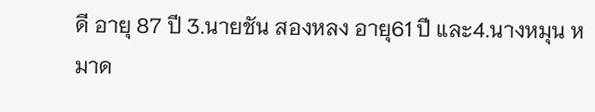ดี อายุ 87 ปี 3.นายชัน สองหลง อายุ61 ปี และ4.นางหมุน หมาด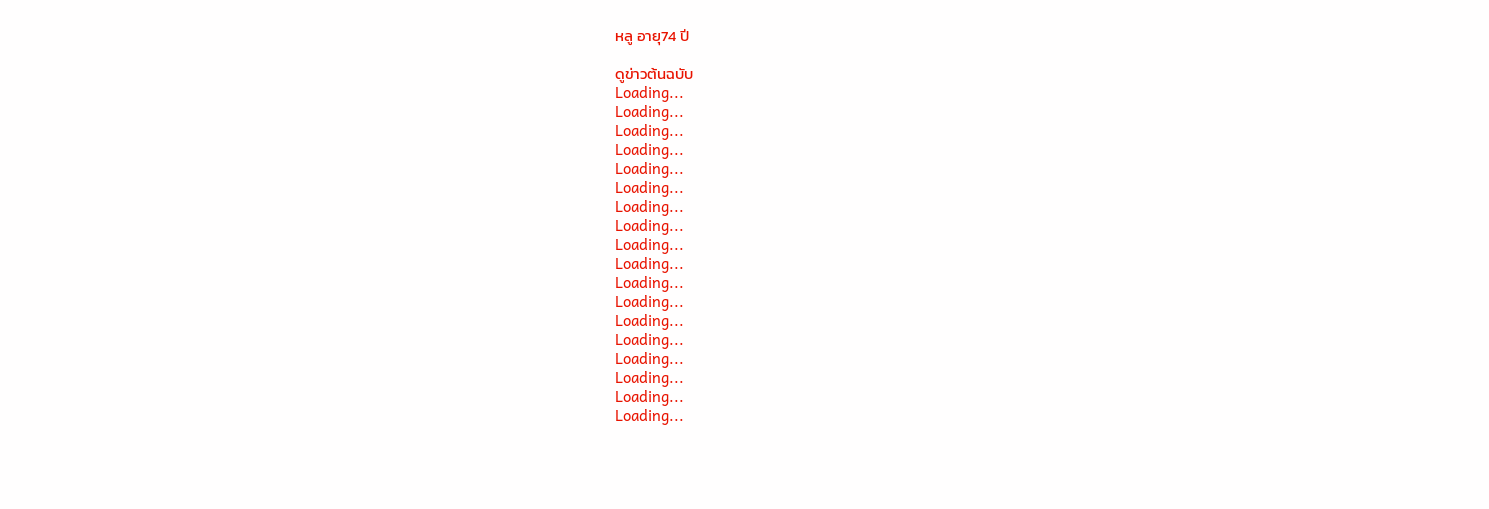หลู อายุ74 ปี

ดูข่าวต้นฉบับ
Loading...
Loading...
Loading...
Loading...
Loading...
Loading...
Loading...
Loading...
Loading...
Loading...
Loading...
Loading...
Loading...
Loading...
Loading...
Loading...
Loading...
Loading...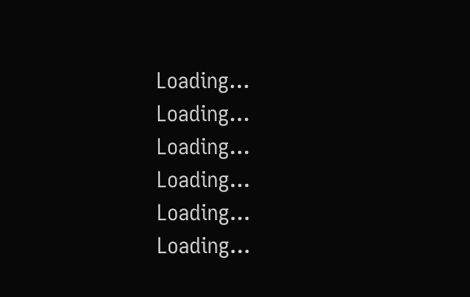Loading...
Loading...
Loading...
Loading...
Loading...
Loading...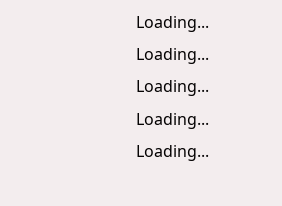Loading...
Loading...
Loading...
Loading...
Loading...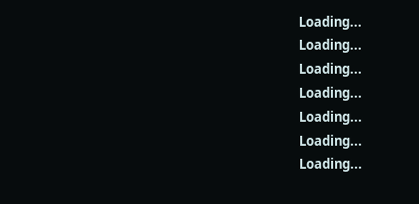Loading...
Loading...
Loading...
Loading...
Loading...
Loading...
Loading...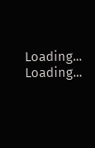Loading...
Loading...